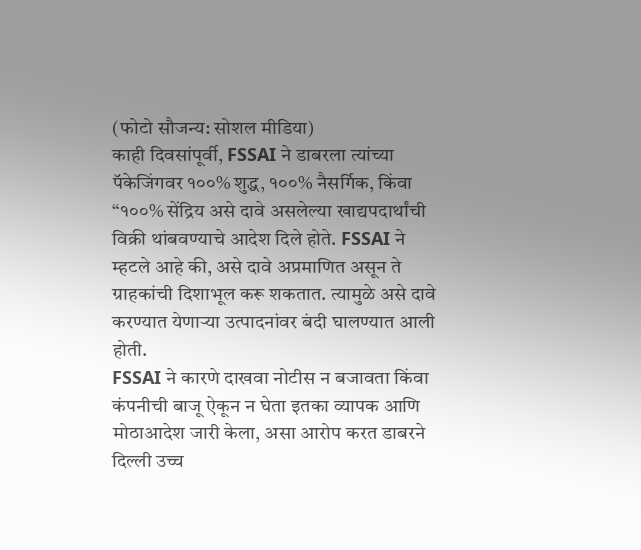(फोटो सौजन्य: सोशल मीडिया)
काही दिवसांपूर्वी, FSSAI ने डाबरला त्यांच्या पॅकेजिंगवर १००% शुद्ध, १००% नैसर्गिक, किंवा “१००% सेंद्रिय असे दावे असलेल्या खाद्यपदार्थांची विक्री थांबवण्याचे आदेश दिले होते. FSSAI ने म्हटले आहे की, असे दावे अप्रमाणित असून ते ग्राहकांची दिशाभूल करू शकतात. त्यामुळे असे दावे करण्यात येणाऱ्या उत्पादनांवर बंदी घालण्यात आली होती.
FSSAI ने कारणे दाखवा नोटीस न बजावता किंवा कंपनीची बाजू ऐकून न घेता इतका व्यापक आणि मोठाआदेश जारी केला, असा आरोप करत डाबरने दिल्ली उच्च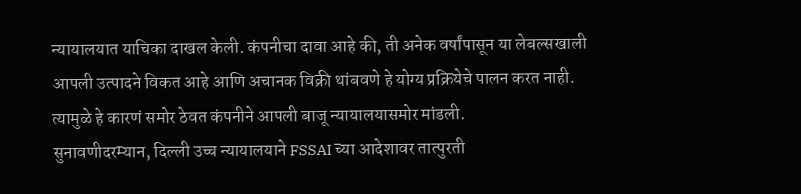न्यायालयात याचिका दाखल केली. कंपनीचा दावा आहे की, ती अनेक वर्षांपासून या लेबल्सखाली आपली उत्पादने विकत आहे आणि अचानक विक्री थांबवणे हे योग्य प्रक्रियेचे पालन करत नाही. त्यामुळे हे कारणं समोर ठेवत कंपनीने आपली बाजू न्यायालयासमोर मांडली.
सुनावणीदरम्यान, दिल्ली उच्च न्यायालयाने FSSAI च्या आदेशावर तात्पुरती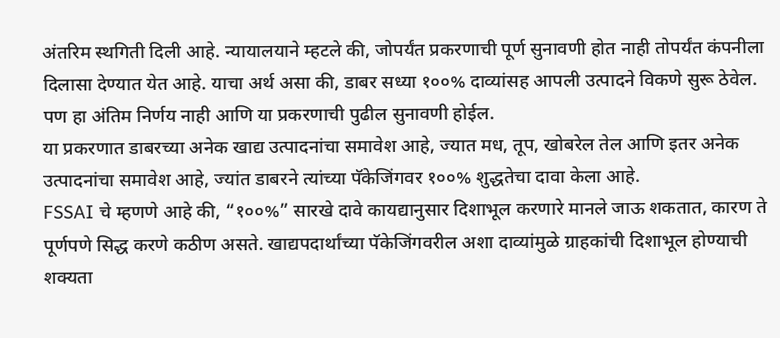अंतरिम स्थगिती दिली आहे. न्यायालयाने म्हटले की, जोपर्यंत प्रकरणाची पूर्ण सुनावणी होत नाही तोपर्यंत कंपनीला दिलासा देण्यात येत आहे. याचा अर्थ असा की, डाबर सध्या १००% दाव्यांसह आपली उत्पादने विकणे सुरू ठेवेल. पण हा अंतिम निर्णय नाही आणि या प्रकरणाची पुढील सुनावणी होईल.
या प्रकरणात डाबरच्या अनेक खाद्य उत्पादनांचा समावेश आहे, ज्यात मध, तूप, खोबरेल तेल आणि इतर अनेक उत्पादनांचा समावेश आहे, ज्यांत डाबरने त्यांच्या पॅकेजिंगवर १००% शुद्धतेचा दावा केला आहे.
FSSAI चे म्हणणे आहे की, “१००%” सारखे दावे कायद्यानुसार दिशाभूल करणारे मानले जाऊ शकतात, कारण ते पूर्णपणे सिद्ध करणे कठीण असते. खाद्यपदार्थांच्या पॅकेजिंगवरील अशा दाव्यांमुळे ग्राहकांची दिशाभूल होण्याची शक्यता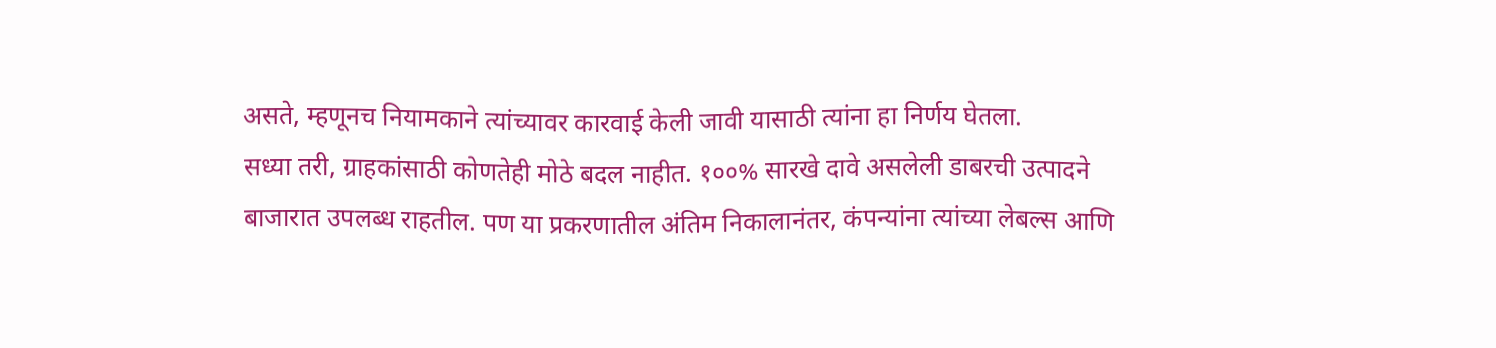असते, म्हणूनच नियामकाने त्यांच्यावर कारवाई केली जावी यासाठी त्यांना हा निर्णय घेतला.
सध्या तरी, ग्राहकांसाठी कोणतेही मोठे बदल नाहीत. १००% सारखे दावे असलेली डाबरची उत्पादने बाजारात उपलब्ध राहतील. पण या प्रकरणातील अंतिम निकालानंतर, कंपन्यांना त्यांच्या लेबल्स आणि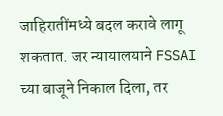जाहिरातींमध्ये बदल करावे लागू शकतात. जर न्यायालयाने FSSAI च्या बाजूने निकाल दिला, तर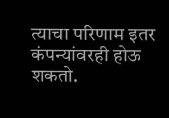त्याचा परिणाम इतर कंपन्यांवरही होऊ शकतो.